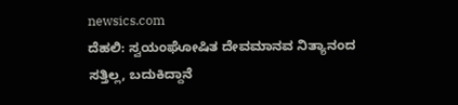newsics.com
ದೆಹಲಿ: ಸ್ವಯಂಘೋಷಿತ ದೇವಮಾನವ ನಿತ್ಯಾನಂದ ಸತ್ತಿಲ್ಲ, ಬದುಕಿದ್ದಾನೆ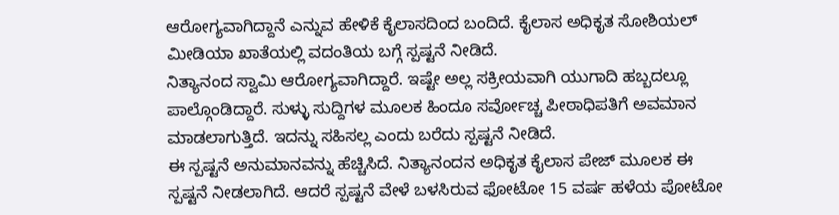ಆರೋಗ್ಯವಾಗಿದ್ದಾನೆ ಎನ್ನುವ ಹೇಳಿಕೆ ಕೈಲಾಸದಿಂದ ಬಂದಿದೆ. ಕೈಲಾಸ ಅಧಿಕೃತ ಸೋಶಿಯಲ್ ಮೀಡಿಯಾ ಖಾತೆಯಲ್ಲಿ ವದಂತಿಯ ಬಗ್ಗೆ ಸ್ಪಷ್ಟನೆ ನೀಡಿದೆ.
ನಿತ್ಯಾನಂದ ಸ್ವಾಮಿ ಆರೋಗ್ಯವಾಗಿದ್ದಾರೆ. ಇಷ್ಟೇ ಅಲ್ಲ ಸಕ್ರೀಯವಾಗಿ ಯುಗಾದಿ ಹಬ್ಬದಲ್ಲೂ ಪಾಲ್ಗೊಂಡಿದ್ದಾರೆ. ಸುಳ್ಳು ಸುದ್ದಿಗಳ ಮೂಲಕ ಹಿಂದೂ ಸರ್ವೋಚ್ಚ ಪೀಠಾಧಿಪತಿಗೆ ಅವಮಾನ ಮಾಡಲಾಗುತ್ತಿದೆ. ಇದನ್ನು ಸಹಿಸಲ್ಲ ಎಂದು ಬರೆದು ಸ್ಪಷ್ಟನೆ ನೀಡಿದೆ.
ಈ ಸ್ಪಷ್ಟನೆ ಅನುಮಾನವನ್ನು ಹೆಚ್ಚಿಸಿದೆ. ನಿತ್ಯಾನಂದನ ಅಧಿಕೃತ ಕೈಲಾಸ ಪೇಜ್ ಮೂಲಕ ಈ ಸ್ಪಷ್ಟನೆ ನೀಡಲಾಗಿದೆ. ಆದರೆ ಸ್ಪಷ್ಟನೆ ವೇಳೆ ಬಳಸಿರುವ ಫೋಟೋ 15 ವರ್ಷ ಹಳೆಯ ಪೋಟೋ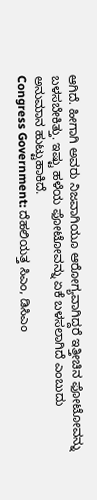ಆಗಿದೆ. ಹೀಗಾಗಿ ಅವರು ನಿಜವಾಗಿಯೂ ಆರೋಗ್ಯವಾಗಿದ್ದರೆ ಇತ್ತೀಚಿನ ಫೋಟೋವನ್ನು ಬಳಸಬೇಕಿತ್ತು. ಇಷ್ಟು ಹಳೆಯ ಫೋಟೋವನ್ನು ಏಕೆ ಬಳಸಲಾಗಿದೆ ಎಂಬುದು ಅನುಮಾನ ಹುಟ್ಟುಹಾಕಿದೆ.
Congress Government: ದೆಹಲಿಯತ್ತ ಸಿಎಂ, ಡಿಸಿಎಂ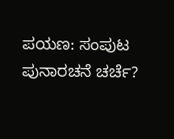ಪಯಣ: ಸಂಪುಟ ಪುನಾರಚನೆ ಚರ್ಚೆ?